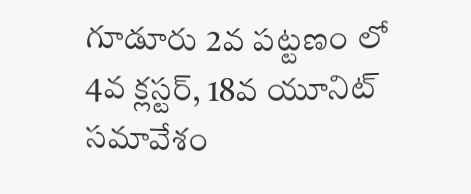గూడూరు 2వ పట్టణం లో 4వ క్లస్టర్, 18వ యూనిట్ సమావేశం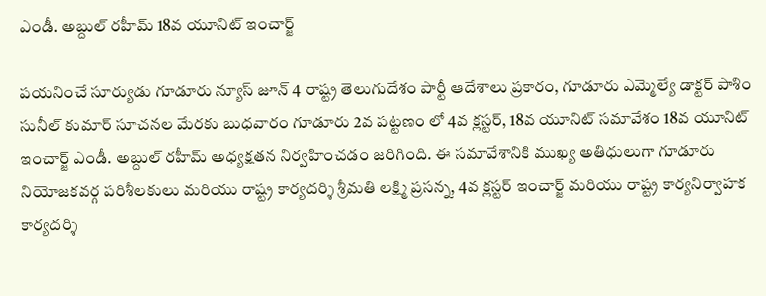ఎండీ. అబ్దుల్ రహీమ్ 18వ యూనిట్ ఇంచార్జ్

పయనించే సూర్యుడు గూడూరు న్యూస్ జూన్ 4 రాష్ట్ర తెలుగుదేశం పార్టీ ఆదేశాలు ప్రకారం, గూడూరు ఎమ్మెల్యే డాక్టర్ పాశిం సునీల్ కుమార్ సూచనల మేరకు బుధవారం గూడూరు 2వ పట్టణం లో 4వ క్లస్టర్, 18వ యూనిట్ సమావేశం 18వ యూనిట్ ఇంచార్జ్ ఎండీ. అబ్దుల్ రహీమ్ అధ్యక్షతన నిర్వహించడం జరిగింది. ఈ సమావేశానికి ముఖ్య అతిధులుగా గూడూరు నియోజకవర్గ పరిశీలకులు మరియు రాష్ట్ర కార్యదర్శి శ్రీమతి లక్ష్మి ప్రసన్న, 4వ క్లస్టర్ ఇంచార్జ్ మరియు రాష్ట్ర కార్యనిర్వాహక కార్యదర్శి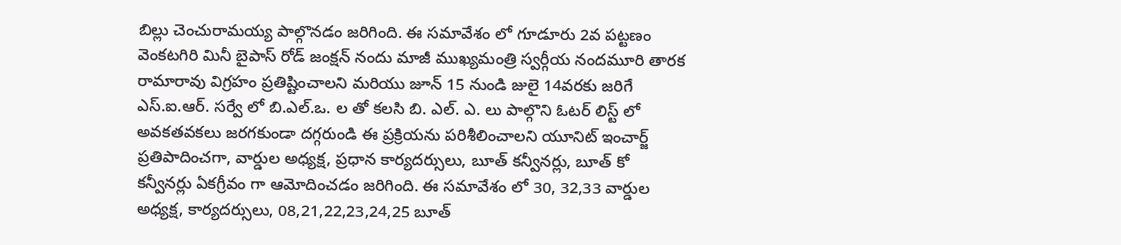బిల్లు చెంచురామయ్య పాల్గొనడం జరిగింది. ఈ సమావేశం లో గూడూరు 2వ పట్టణం వెంకటగిరి మినీ బైపాస్ రోడ్ జంక్షన్ నందు మాజీ ముఖ్యమంత్రి స్వర్గీయ నందమూరి తారక రామారావు విగ్రహం ప్రతిష్టించాలని మరియు జూన్ 15 నుండి జులై 14వరకు జరిగే ఎస్.ఐ.ఆర్. సర్వే లో బి.ఎల్.ఒ. ల తో కలసి బి. ఎల్. ఎ. లు పాల్గొని ఓటర్ లిస్ట్ లో అవకతవకలు జరగకుండా దగ్గరుండి ఈ ప్రక్రియను పరిశీలించాలని యూనిట్ ఇంచార్జ్ ప్రతిపాదించగా, వార్డుల అధ్యక్ష, ప్రధాన కార్యదర్సులు, బూత్ కన్వీనర్లు, బూత్ కో కన్వీనర్లు ఏకగ్రీవం గా ఆమోదించడం జరిగింది. ఈ సమావేశం లో 30, 32,33 వార్డుల అధ్యక్ష, కార్యదర్సులు, 08,21,22,23,24,25 బూత్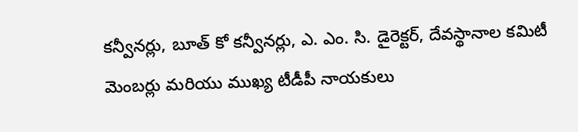కన్వీనర్లు, బూత్ కో కన్వీనర్లు, ఎ. ఎం. సి. డైరెక్టర్, దేవస్థానాల కమిటీ మెంబర్లు మరియు ముఖ్య టీడీపీ నాయకులు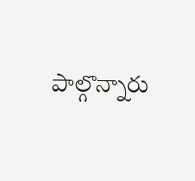పాల్గొన్నారు